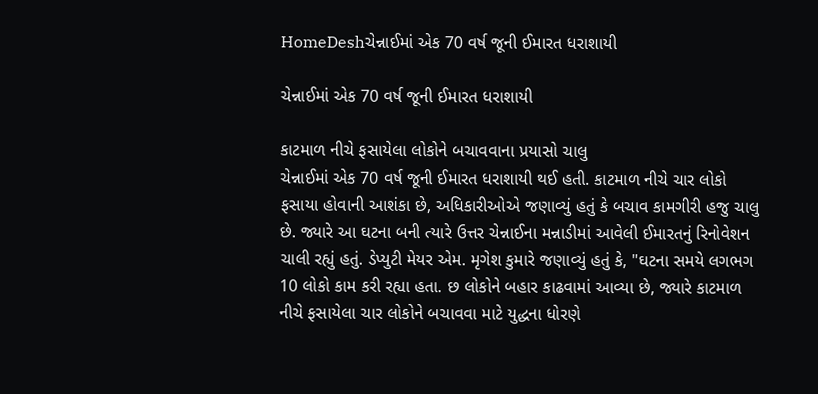HomeDeshચેન્નાઈમાં એક 70 વર્ષ જૂની ઈમારત ધરાશાયી

ચેન્નાઈમાં એક 70 વર્ષ જૂની ઈમારત ધરાશાયી

કાટમાળ નીચે ફસાયેલા લોકોને બચાવવાના પ્રયાસો ચાલુ
ચેન્નાઈમાં એક 70 વર્ષ જૂની ઈમારત ધરાશાયી થઈ હતી. કાટમાળ નીચે ચાર લોકો ફસાયા હોવાની આશંકા છે, અધિકારીઓએ જણાવ્યું હતું કે બચાવ કામગીરી હજુ ચાલુ છે. જ્યારે આ ઘટના બની ત્યારે ઉત્તર ચેન્નાઈના મન્નાડીમાં આવેલી ઈમારતનું રિનોવેશન ચાલી રહ્યું હતું. ડેપ્યુટી મેયર એમ. મૃગેશ કુમારે જણાવ્યું હતું કે, "ઘટના સમયે લગભગ 10 લોકો કામ કરી રહ્યા હતા. છ લોકોને બહાર કાઢવામાં આવ્યા છે, જ્યારે કાટમાળ નીચે ફસાયેલા ચાર લોકોને બચાવવા માટે યુદ્ધના ધોરણે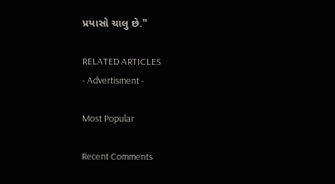પ્રયાસો ચાલુ છે."

RELATED ARTICLES
- Advertisment -

Most Popular

Recent Comments